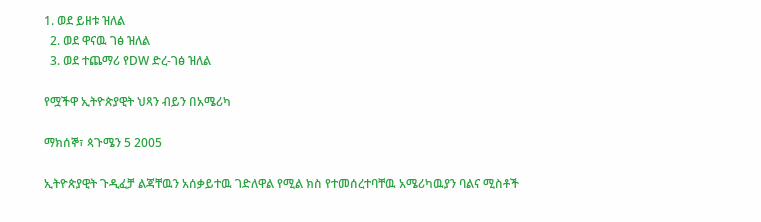1. ወደ ይዘቱ ዝለል
  2. ወደ ዋናዉ ገፅ ዝለል
  3. ወደ ተጨማሪ የDW ድረ-ገፅ ዝለል

የሟችዋ ኢትዮጵያዊት ህጻን ብይን በአሜሪካ

ማክሰኞ፣ ጳጉሜን 5 2005

ኢትዮጵያዊት ጉዲፈቻ ልጃቸዉን አሰቃይተዉ ገድለዋል የሚል ክስ የተመሰረተባቸዉ አሜሪካዉያን ባልና ሚስቶች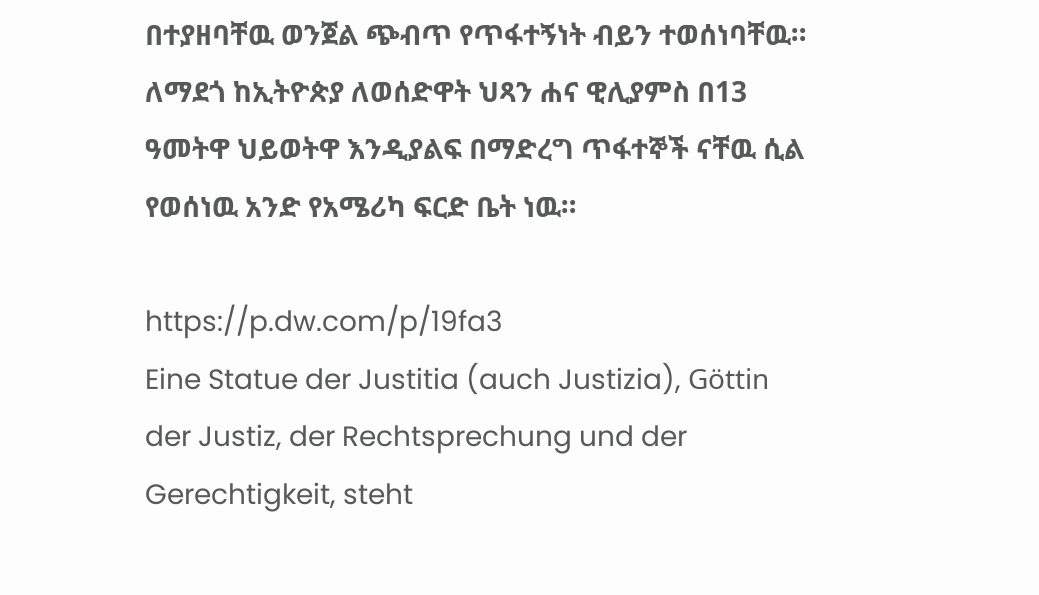በተያዘባቸዉ ወንጀል ጭብጥ የጥፋተኝነት ብይን ተወሰነባቸዉ። ለማደጎ ከኢትዮጵያ ለወሰድዋት ህጻን ሐና ዊሊያምስ በ13 ዓመትዋ ህይወትዋ እንዲያልፍ በማድረግ ጥፋተኞች ናቸዉ ሲል የወሰነዉ አንድ የአሜሪካ ፍርድ ቤት ነዉ።

https://p.dw.com/p/19fa3
Eine Statue der Justitia (auch Justizia), Göttin der Justiz, der Rechtsprechung und der Gerechtigkeit, steht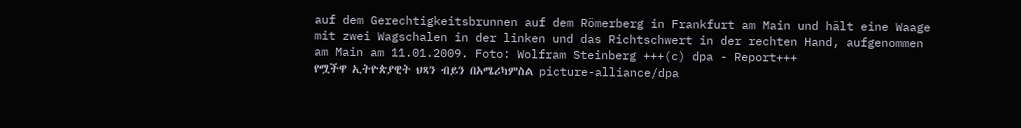auf dem Gerechtigkeitsbrunnen auf dem Römerberg in Frankfurt am Main und hält eine Waage mit zwei Wagschalen in der linken und das Richtschwert in der rechten Hand, aufgenommen am Main am 11.01.2009. Foto: Wolfram Steinberg +++(c) dpa - Report+++
የሟችዋ ኢትዮጵያዊት ህጻን ብይን በአሜሪካምስል picture-alliance/dpa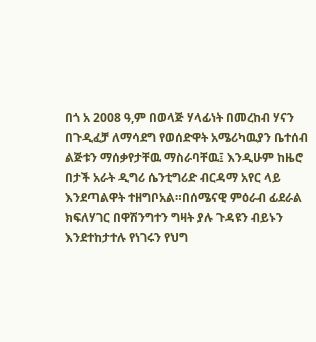በጎ አ 2008 ዓ,ም በወላጅ ሃላፊነት በመረከብ ሃናን በጉዲፈቻ ለማሳደግ የወሰድዋት አሜሪካዉያን ቤተሰብ ልጅቱን ማሰቃየታቸዉ ማስራባቸዉ፤ እንዲሁም ከዜሮ በታች አራት ዲግሪ ሴንቲግሪድ ብርዳማ አየር ላይ እንደጣልዋት ተዘግቦአል።በሰሜናዊ ምዕራብ ፊደራል ክፍለሃገር በዋሽንግተን ግዛት ያሉ ጉዳዩን ብይኑን እንደተከታተሉ የነገሩን የህግ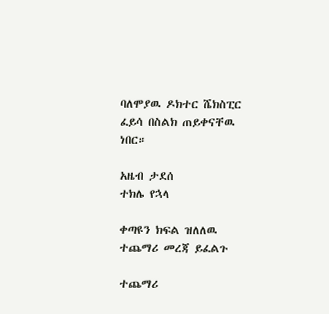ባለሞያዉ ዶክተር ሼክስፒር ፈይሳ በስልክ ጠይቀናቸዉ ነበር።

አዜብ ታደሰ
ተክሌ የኋላ

ቀጣዩን ክፍል ዝለለዉ ተጨማሪ መረጃ ይፈልጉ

ተጨማሪ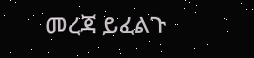መረጃ ይፈልጉ